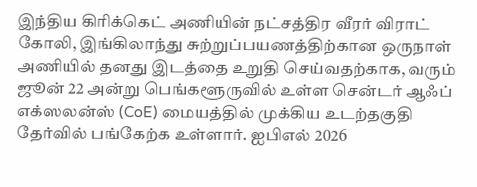இந்திய கிரிக்கெட் அணியின் நட்சத்திர வீரர் விராட் கோலி, இங்கிலாந்து சுற்றுப்பயணத்திற்கான ஒருநாள் அணியில் தனது இடத்தை உறுதி செய்வதற்காக, வரும் ஜூன் 22 அன்று பெங்களூருவில் உள்ள சென்டர் ஆஃப் எக்ஸலன்ஸ் (CoE) மையத்தில் முக்கிய உடற்தகுதி தேர்வில் பங்கேற்க உள்ளார். ஐபிஎல் 2026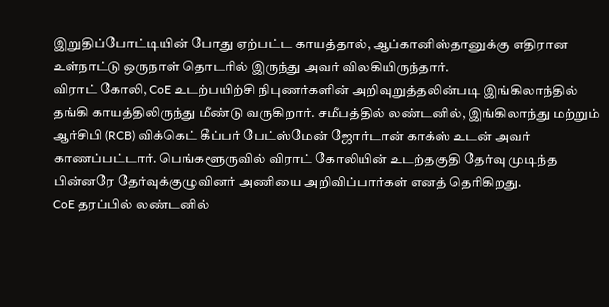இறுதிப்போட்டியின் போது ஏற்பட்ட காயத்தால், ஆப்கானிஸ்தானுக்கு எதிரான உள்நாட்டு ஒருநாள் தொடரில் இருந்து அவர் விலகியிருந்தார்.
விராட் கோலி, CoE உடற்பயிற்சி நிபுணர்களின் அறிவுறுத்தலின்படி இங்கிலாந்தில் தங்கி காயத்திலிருந்து மீண்டு வருகிறார். சமீபத்தில் லண்டனில், இங்கிலாந்து மற்றும் ஆர்சிபி (RCB) விக்கெட் கீப்பர் பேட்ஸ்மேன் ஜோர்டான் காக்ஸ் உடன் அவர் காணப்பட்டார். பெங்களூருவில் விராட் கோலியின் உடற்தகுதி தேர்வு முடிந்த பின்னரே தேர்வுக்குழுவினர் அணியை அறிவிப்பார்கள் எனத் தெரிகிறது.
CoE தரப்பில் லண்டனில்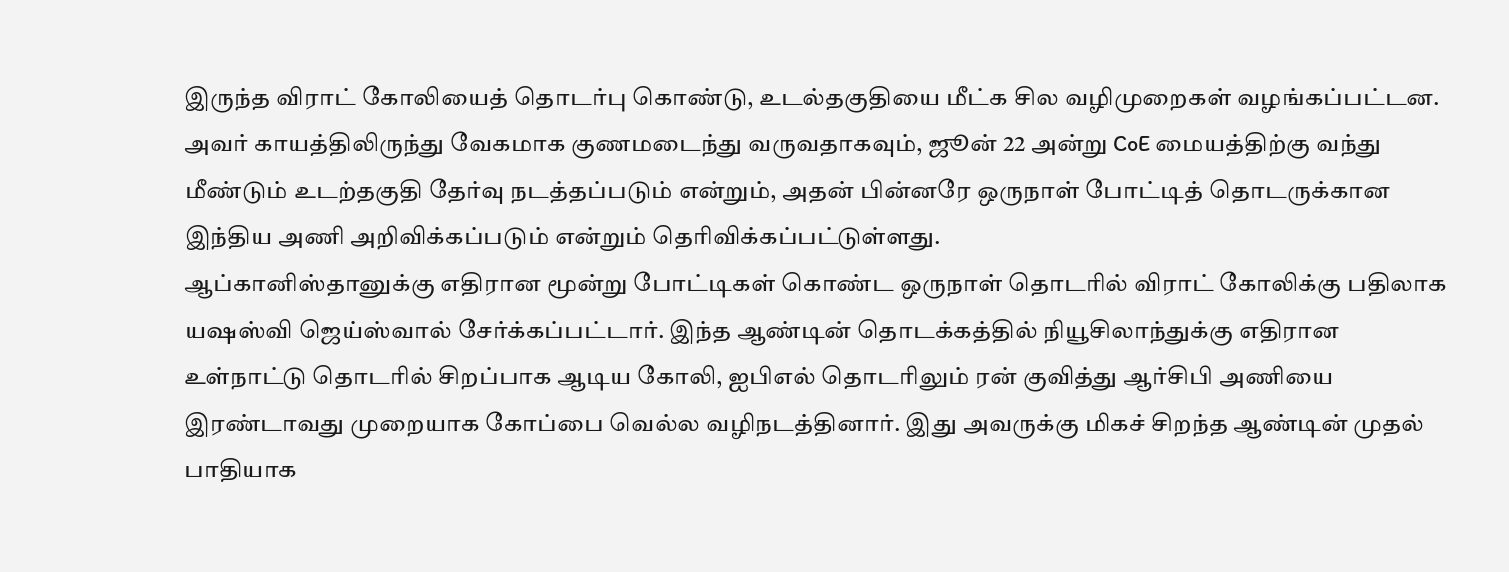இருந்த விராட் கோலியைத் தொடர்பு கொண்டு, உடல்தகுதியை மீட்க சில வழிமுறைகள் வழங்கப்பட்டன. அவர் காயத்திலிருந்து வேகமாக குணமடைந்து வருவதாகவும், ஜூன் 22 அன்று CoE மையத்திற்கு வந்து மீண்டும் உடற்தகுதி தேர்வு நடத்தப்படும் என்றும், அதன் பின்னரே ஒருநாள் போட்டித் தொடருக்கான இந்திய அணி அறிவிக்கப்படும் என்றும் தெரிவிக்கப்பட்டுள்ளது.
ஆப்கானிஸ்தானுக்கு எதிரான மூன்று போட்டிகள் கொண்ட ஒருநாள் தொடரில் விராட் கோலிக்கு பதிலாக யஷஸ்வி ஜெய்ஸ்வால் சேர்க்கப்பட்டார். இந்த ஆண்டின் தொடக்கத்தில் நியூசிலாந்துக்கு எதிரான உள்நாட்டு தொடரில் சிறப்பாக ஆடிய கோலி, ஐபிஎல் தொடரிலும் ரன் குவித்து ஆர்சிபி அணியை இரண்டாவது முறையாக கோப்பை வெல்ல வழிநடத்தினார். இது அவருக்கு மிகச் சிறந்த ஆண்டின் முதல் பாதியாக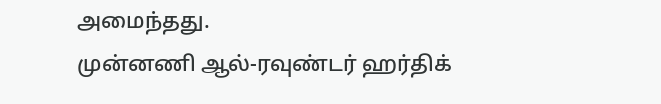அமைந்தது.
முன்னணி ஆல்-ரவுண்டர் ஹர்திக்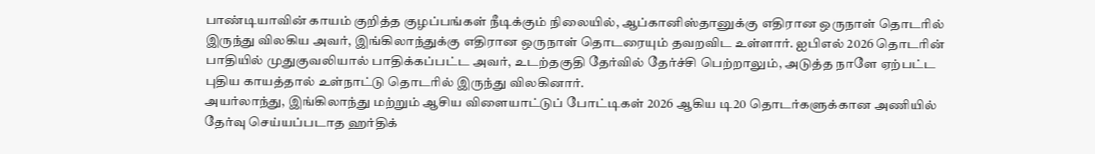பாண்டியாவின் காயம் குறித்த குழப்பங்கள் நீடிக்கும் நிலையில், ஆப்கானிஸ்தானுக்கு எதிரான ஒருநாள் தொடரில் இருந்து விலகிய அவர், இங்கிலாந்துக்கு எதிரான ஒருநாள் தொடரையும் தவறவிட உள்ளார். ஐபிஎல் 2026 தொடரின் பாதியில் முதுகுவலியால் பாதிக்கப்பட்ட அவர், உடற்தகுதி தேர்வில் தேர்ச்சி பெற்றாலும், அடுத்த நாளே ஏற்பட்ட புதிய காயத்தால் உள்நாட்டு தொடரில் இருந்து விலகினார்.
அயர்லாந்து, இங்கிலாந்து மற்றும் ஆசிய விளையாட்டுப் போட்டிகள் 2026 ஆகிய டி20 தொடர்களுக்கான அணியில் தேர்வு செய்யப்படாத ஹர்திக்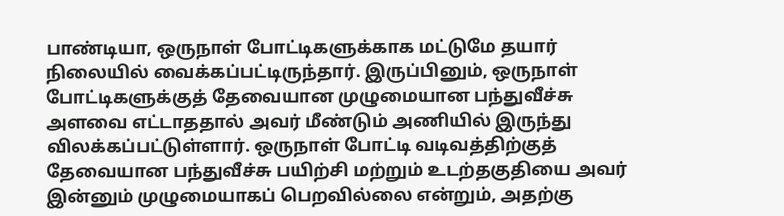பாண்டியா, ஒருநாள் போட்டிகளுக்காக மட்டுமே தயார் நிலையில் வைக்கப்பட்டிருந்தார். இருப்பினும், ஒருநாள் போட்டிகளுக்குத் தேவையான முழுமையான பந்துவீச்சு அளவை எட்டாததால் அவர் மீண்டும் அணியில் இருந்து விலக்கப்பட்டுள்ளார். ஒருநாள் போட்டி வடிவத்திற்குத் தேவையான பந்துவீச்சு பயிற்சி மற்றும் உடற்தகுதியை அவர் இன்னும் முழுமையாகப் பெறவில்லை என்றும், அதற்கு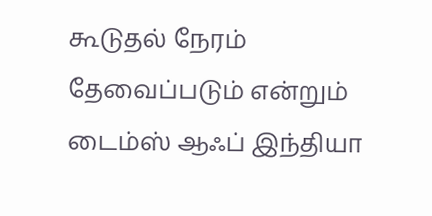கூடுதல் நேரம் தேவைப்படும் என்றும் டைம்ஸ் ஆஃப் இந்தியா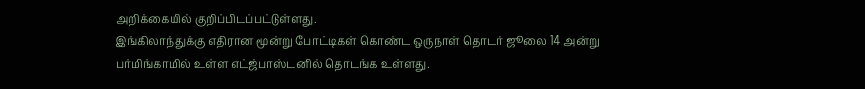அறிக்கையில் குறிப்பிடப்பட்டுள்ளது.
இங்கிலாந்துக்கு எதிரான மூன்று போட்டிகள் கொண்ட ஒருநாள் தொடர் ஜூலை 14 அன்று பர்மிங்காமில் உள்ள எட்ஜ்பாஸ்டனில் தொடங்க உள்ளது.